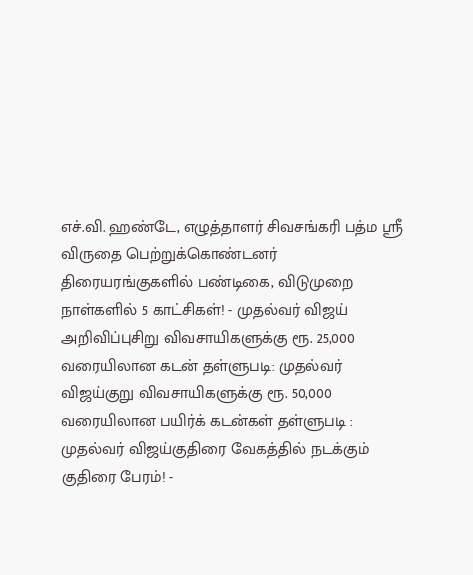எச்.வி. ஹண்டே, எழுத்தாளர் சிவசங்கரி பத்ம ஸ்ரீ விருதை பெற்றுக்கொண்டனர் திரையரங்குகளில் பண்டிகை, விடுமுறை நாள்களில் 5 காட்சிகள்! - முதல்வர் விஜய் அறிவிப்புசிறு விவசாயிகளுக்கு ரூ. 25,000 வரையிலான கடன் தள்ளுபடி: முதல்வர் விஜய்குறு விவசாயிகளுக்கு ரூ. 50,000 வரையிலான பயிர்க் கடன்கள் தள்ளுபடி : முதல்வர் விஜய்குதிரை வேகத்தில் நடக்கும் குதிரை பேரம்! -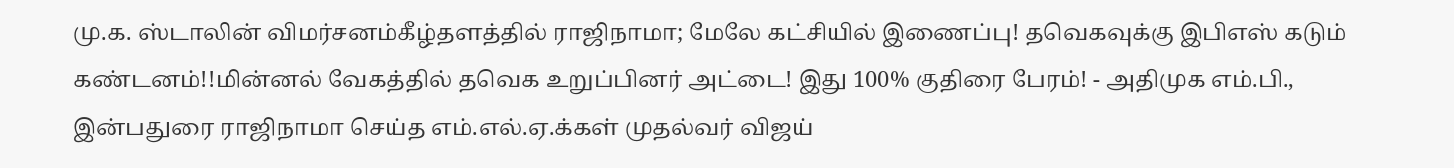மு.க. ஸ்டாலின் விமர்சனம்கீழ்தளத்தில் ராஜிநாமா; மேலே கட்சியில் இணைப்பு! தவெகவுக்கு இபிஎஸ் கடும் கண்டனம்!!மின்னல் வேகத்தில் தவெக உறுப்பினர் அட்டை! இது 100% குதிரை பேரம்! - அதிமுக எம்.பி., இன்பதுரை ராஜிநாமா செய்த எம்.எல்.ஏ.க்கள் முதல்வர் விஜய்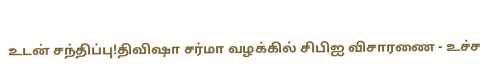உடன் சந்திப்பு!திவிஷா சர்மா வழக்கில் சிபிஐ விசாரணை - உச்ச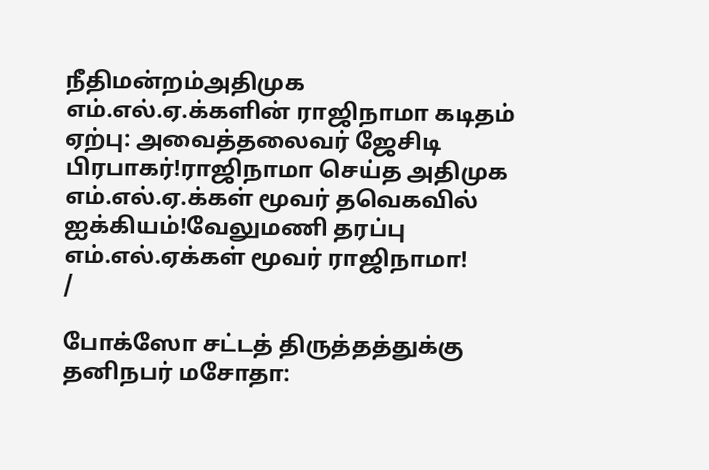நீதிமன்றம்அதிமுக எம்.எல்.ஏ.க்களின் ராஜிநாமா கடிதம் ஏற்பு: அவைத்தலைவர் ஜேசிடி பிரபாகர்!ராஜிநாமா செய்த அதிமுக எம்.எல்.ஏ.க்கள் மூவர் தவெகவில் ஐக்கியம்!வேலுமணி தரப்பு எம்.எல்.ஏக்கள் மூவர் ராஜிநாமா!
/

போக்ஸோ சட்டத் திருத்தத்துக்கு தனிநபர் மசோதா: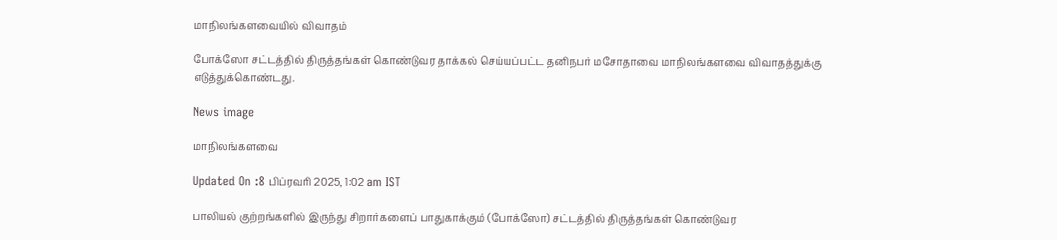மாநிலங்களவையில் விவாதம்

போக்ஸோ சட்டத்தில் திருத்தங்கள் கொண்டுவர தாக்கல் செய்யப்பட்ட தனிநபர் மசோதாவை மாநிலங்களவை விவாதத்துக்கு எடுத்துக்கொண்டது.

News image

மாநிலங்களவை

Updated On :8 பிப்ரவரி 2025, 1:02 am IST

பாலியல் குற்றங்களில் இருந்து சிறார்களைப் பாதுகாக்கும் (போக்ஸோ) சட்டத்தில் திருத்தங்கள் கொண்டுவர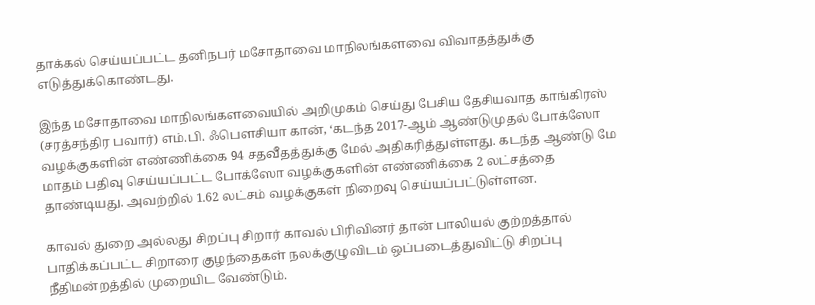தாக்கல் செய்யப்பட்ட தனிநபர் மசோதாவை மாநிலங்களவை விவாதத்துக்கு எடுத்துக்கொண்டது.

இந்த மசோதாவை மாநிலங்களவையில் அறிமுகம் செய்து பேசிய தேசியவாத காங்கிரஸ் (சரத்சந்திர பவார்) எம்.பி. ஃபெளசியா கான், ‘கடந்த 2017-ஆம் ஆண்டுமுதல் போக்ஸோ வழக்குகளின் எண்ணிக்கை 94 சதவீதத்துக்கு மேல் அதிகரித்துள்ளது. கடந்த ஆண்டு மே மாதம் பதிவு செய்யப்பட்ட போக்ஸோ வழக்குகளின் எண்ணிக்கை 2 லட்சத்தை தாண்டியது. அவற்றில் 1.62 லட்சம் வழக்குகள் நிறைவு செய்யப்பட்டுள்ளன.

காவல் துறை அல்லது சிறப்பு சிறார் காவல் பிரிவினர் தான் பாலியல் குற்றத்தால் பாதிக்கப்பட்ட சிறாரை குழந்தைகள் நலக்குழுவிடம் ஒப்படைத்துவிட்டு சிறப்பு நீதிமன்றத்தில் முறையிட வேண்டும்.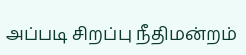அப்படி சிறப்பு நீதிமன்றம்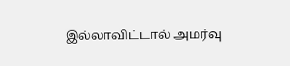இல்லாவிட்டால் அமர்வு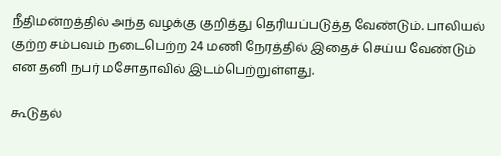நீதிமன்றத்தில் அந்த வழக்கு குறித்து தெரியப்படுத்த வேண்டும். பாலியல் குற்ற சம்பவம் நடைபெற்ற 24 மணி நேரத்தில் இதைச் செய்ய வேண்டும் என தனி நபர் மசோதாவில் இடம்பெற்றுள்ளது.

கூடுதல்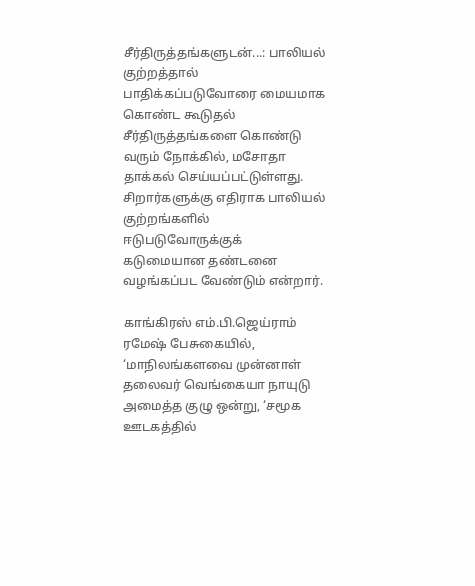சீர்திருத்தங்களுடன்...: பாலியல் குற்றத்தால் பாதிக்கப்படுவோரை மையமாக கொண்ட கூடுதல் சீர்திருத்தங்களை கொண்டு வரும் நோக்கில், மசோதா தாக்கல் செய்யப்பட்டுள்ளது. சிறார்களுக்கு எதிராக பாலியல் குற்றங்களில் ஈடுபடுவோருக்குக் கடுமையான தண்டனை வழங்கப்பட வேண்டும் என்றார்.

காங்கிரஸ் எம்.பி.ஜெய்ராம் ரமேஷ் பேசுகையில், ‘மாநிலங்களவை முன்னாள் தலைவர் வெங்கையா நாயுடு அமைத்த குழு ஒன்று, ‘சமூக ஊடகத்தில்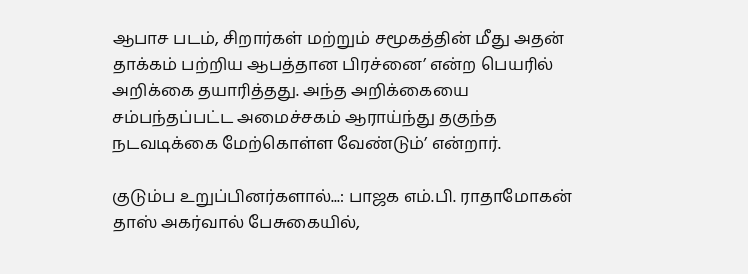ஆபாச படம், சிறார்கள் மற்றும் சமூகத்தின் மீது அதன் தாக்கம் பற்றிய ஆபத்தான பிரச்னை’ என்ற பெயரில் அறிக்கை தயாரித்தது. அந்த அறிக்கையை சம்பந்தப்பட்ட அமைச்சகம் ஆராய்ந்து தகுந்த நடவடிக்கை மேற்கொள்ள வேண்டும்’ என்றார்.

குடும்ப உறுப்பினர்களால்...: பாஜக எம்.பி. ராதாமோகன் தாஸ் அகர்வால் பேசுகையில்,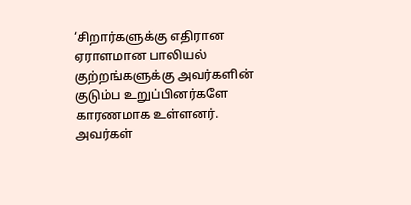‘சிறார்களுக்கு எதிரான ஏராளமான பாலியல் குற்றங்களுக்கு அவர்களின் குடும்ப உறுப்பினர்களே காரணமாக உள்ளனர். அவர்கள்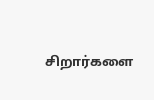சிறார்களை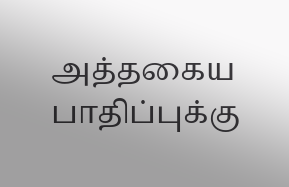அத்தகைய பாதிப்புக்கு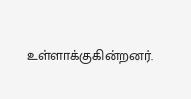உள்ளாக்குகின்றனர்.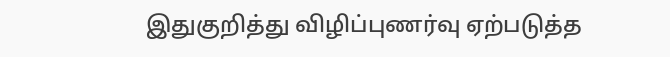இதுகுறித்து விழிப்புணர்வு ஏற்படுத்த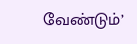வேண்டும்’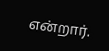என்றார்.